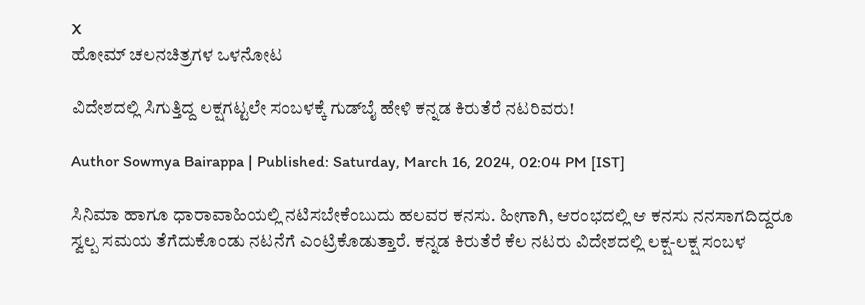X
ಹೋಮ್ ಚಲನಚಿತ್ರಗಳ ಒಳನೋಟ

ವಿದೇಶದಲ್ಲಿ ಸಿಗುತ್ತಿದ್ದ ಲಕ್ಷಗಟ್ಟಲೇ ಸಂಬಳಕ್ಕೆ ಗುಡ್‌ಬೈ ಹೇಳಿ ಕನ್ನಡ ಕಿರುತೆರೆ ನಟರಿವರು!

Author Sowmya Bairappa | Published: Saturday, March 16, 2024, 02:04 PM [IST]

ಸಿನಿಮಾ ಹಾಗೂ ಧಾರಾವಾಹಿಯಲ್ಲಿ ನಟಿಸಬೇಕೆಂಬುದು ಹಲವರ ಕನಸು. ಹೀಗಾಗಿ, ಆರಂಭದಲ್ಲಿ ಆ ಕನಸು ನನಸಾಗದಿದ್ದರೂ ಸ್ವಲ್ಪ ಸಮಯ ತೆಗೆದುಕೊಂಡು ನಟನೆಗೆ ಎಂಟ್ರಿಕೊಡುತ್ತಾರೆ. ಕನ್ನಡ ಕಿರುತೆರೆ ಕೆಲ ನಟರು ವಿದೇಶದಲ್ಲಿ ಲಕ್ಷ-ಲಕ್ಷ ಸಂಬಳ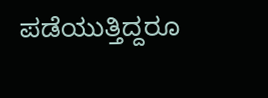ಪಡೆಯುತ್ತಿದ್ದರೂ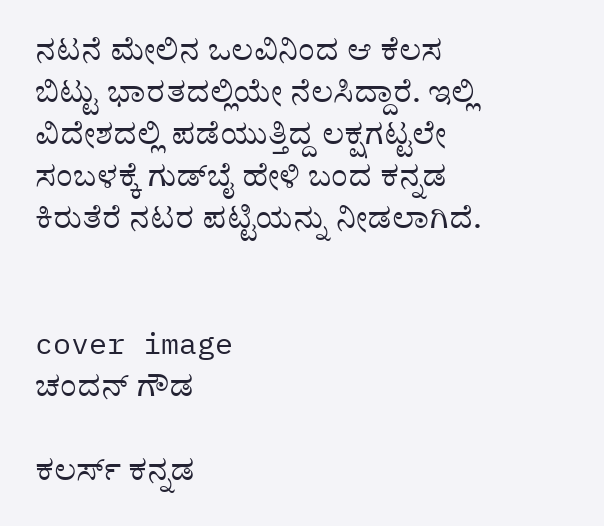ನಟನೆ ಮೇಲಿನ ಒಲವಿನಿಂದ ಆ ಕೆಲಸ ಬಿಟ್ಟು ಭಾರತದಲ್ಲಿಯೇ ನೆಲಸಿದ್ದಾರೆ. ಇಲ್ಲಿ ವಿದೇಶದಲ್ಲಿ ಪಡೆಯುತ್ತಿದ್ದ ಲಕ್ಷಗಟ್ಟಲೇ ಸಂಬಳಕ್ಕೆ ಗುಡ್‌ಬೈ ಹೇಳಿ ಬಂದ ಕನ್ನಡ ಕಿರುತೆರೆ ನಟರ ಪಟ್ಟಿಯನ್ನು ನೀಡಲಾಗಿದೆ.


cover image
ಚಂದನ್ ಗೌಡ

ಕಲರ್ಸ್ ಕನ್ನಡ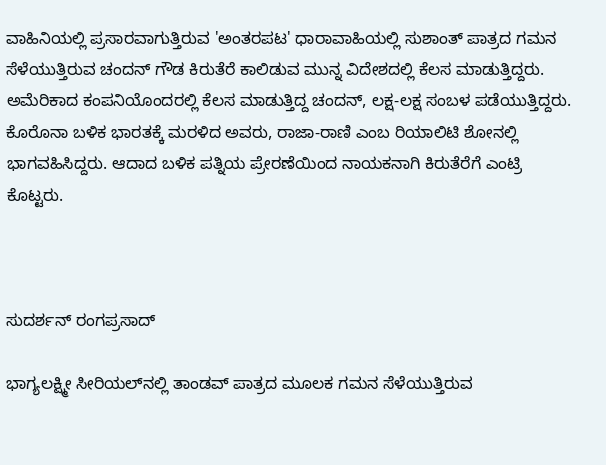ವಾಹಿನಿಯಲ್ಲಿ ಪ್ರಸಾರವಾಗುತ್ತಿರುವ 'ಅಂತರಪಟ' ಧಾರಾವಾಹಿಯಲ್ಲಿ ಸುಶಾಂತ್ ಪಾತ್ರದ ಗಮನ ಸೆಳೆಯುತ್ತಿರುವ ಚಂದನ್ ಗೌಡ ಕಿರುತೆರೆ ಕಾಲಿಡುವ ಮುನ್ನ ವಿದೇಶದಲ್ಲಿ ಕೆಲಸ ಮಾಡುತ್ತಿದ್ದರು. ಅಮೆರಿಕಾದ ಕಂಪನಿಯೊಂದರಲ್ಲಿ ಕೆಲಸ ಮಾಡುತ್ತಿದ್ದ ಚಂದನ್, ಲಕ್ಷ-ಲಕ್ಷ ಸಂಬಳ ಪಡೆಯುತ್ತಿದ್ದರು. ಕೊರೊನಾ ಬಳಿಕ ಭಾರತಕ್ಕೆ ಮರಳಿದ ಅವರು, ರಾಜಾ-ರಾಣಿ ಎಂಬ ರಿಯಾಲಿಟಿ ಶೋನಲ್ಲಿ ಭಾಗವಹಿಸಿದ್ದರು. ಆದಾದ ಬಳಿಕ ಪತ್ನಿಯ ಪ್ರೇರಣೆಯಿಂದ ನಾಯಕನಾಗಿ ಕಿರುತೆರೆಗೆ ಎಂಟ್ರಿ ಕೊಟ್ಟರು.



ಸುದರ್ಶನ್ ರಂಗಪ್ರಸಾದ್

ಭಾಗ್ಯಲಕ್ಷ್ಮೀ ಸೀರಿಯಲ್‌ನಲ್ಲಿ ತಾಂಡವ್ ಪಾತ್ರದ ಮೂಲಕ ಗಮನ ಸೆಳೆಯುತ್ತಿರುವ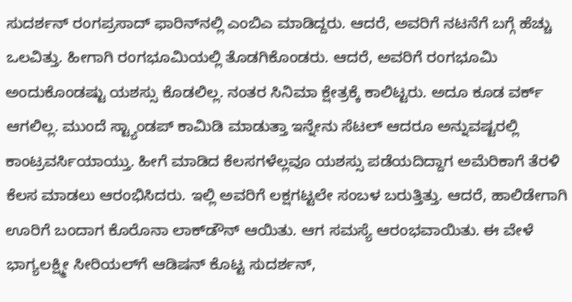ಸುದರ್ಶನ್ ರಂಗಪ್ರಸಾದ್ ಫಾರಿನ್‌ನಲ್ಲಿ ಎಂಬಿಎ ಮಾಡಿದ್ದರು. ಆದರೆ, ಅವರಿಗೆ ನಟನೆಗೆ ಬಗ್ಗೆ ಹೆಚ್ಚು ಒಲವಿತ್ತು. ಹೀಗಾಗಿ ರಂಗಭೂಮಿಯಲ್ಲಿ ತೊಡಗಿಕೊಂಡರು. ಆದರೆ, ಅವರಿಗೆ ರಂಗಭೂಮಿ ಅಂದುಕೊಂಡಷ್ಟು ಯಶಸ್ಸು ಕೊಡಲಿಲ್ಲ. ನಂತರ ಸಿನಿಮಾ ಕ್ಷೇತ್ರಕ್ಕೆ ಕಾಲಿಟ್ಟರು. ಅದೂ ಕೂಡ ವರ್ಕ್ ಆಗಲಿಲ್ಲ. ಮುಂದೆ ಸ್ಟ್ಯಾಂಡಪ್ ಕಾಮಿಡಿ ಮಾಡುತ್ತಾ ಇನ್ನೇನು ಸೆಟಲ್ ಆದರೂ ಅನ್ನುವಷ್ಟರಲ್ಲಿ ಕಾಂಟ್ರವರ್ಸಿಯಾಯ್ತು. ಹೀಗೆ ಮಾಡಿದ ಕೆಲಸಗಳೆಲ್ಲವೂ ಯಶಸ್ಸು ಪಡೆಯದಿದ್ದಾಗ ಅಮೆರಿಕಾಗೆ ತೆರಳಿ ಕೆಲಸ ಮಾಡಲು ಆರಂಭಿಸಿದರು. ಇಲ್ಲಿ ಅವರಿಗೆ ಲಕ್ಷಗಟ್ಟಲೇ ಸಂಬಳ ಬರುತ್ತಿತ್ತು. ಆದರೆ, ಹಾಲಿಡೇಗಾಗಿ ಊರಿಗೆ ಬಂದಾಗ ಕೊರೊನಾ ಲಾಕ್‌ಡೌನ್ ಆಯಿತು. ಆಗ ಸಮಸ್ಯೆ ಆರಂಭವಾಯಿತು. ಈ ವೇಳೆ  ಭಾಗ್ಯಲಕ್ಷ್ಮೀ ಸೀರಿಯಲ್‌ಗೆ ಆಡಿಷನ್ ಕೊಟ್ಟ ಸುದರ್ಶನ್,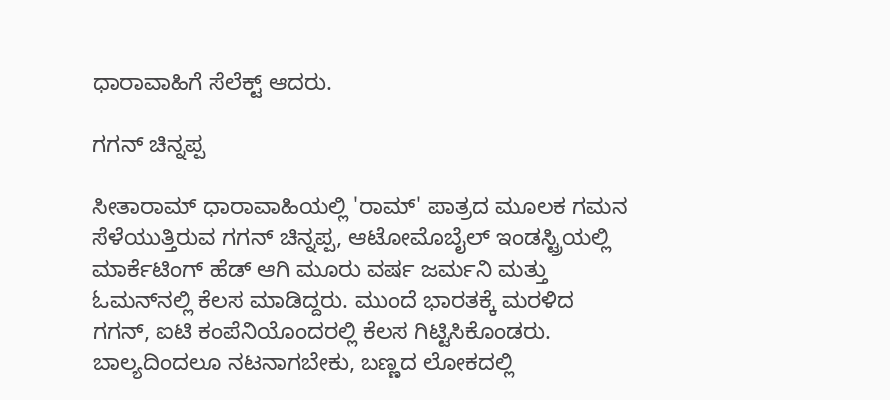ಧಾರಾವಾಹಿಗೆ ಸೆಲೆಕ್ಟ್ ಆದರು.

ಗಗನ್ ಚಿನ್ನಪ್ಪ

ಸೀತಾರಾಮ್ ಧಾರಾವಾಹಿಯಲ್ಲಿ 'ರಾಮ್' ಪಾತ್ರದ ಮೂಲಕ ಗಮನ ಸೆಳೆಯುತ್ತಿರುವ ಗಗನ್ ಚಿನ್ನಪ್ಪ, ಆಟೋಮೊಬೈಲ್ ಇಂಡಸ್ಟ್ರಿಯಲ್ಲಿ ಮಾರ್ಕೆಟಿಂಗ್ ಹೆಡ್ ಆಗಿ ಮೂರು ವರ್ಷ ಜರ್ಮನಿ ಮತ್ತು ಓಮನ್‌ನಲ್ಲಿ ಕೆಲಸ ಮಾಡಿದ್ದರು. ಮುಂದೆ ಭಾರತಕ್ಕೆ ಮರಳಿದ ಗಗನ್, ಐಟಿ ಕಂಪೆನಿಯೊಂದರಲ್ಲಿ ಕೆಲಸ ಗಿಟ್ಟಿಸಿಕೊಂಡರು. ಬಾಲ್ಯದಿಂದಲೂ ನಟನಾಗಬೇಕು, ಬಣ್ಣದ ಲೋಕದಲ್ಲಿ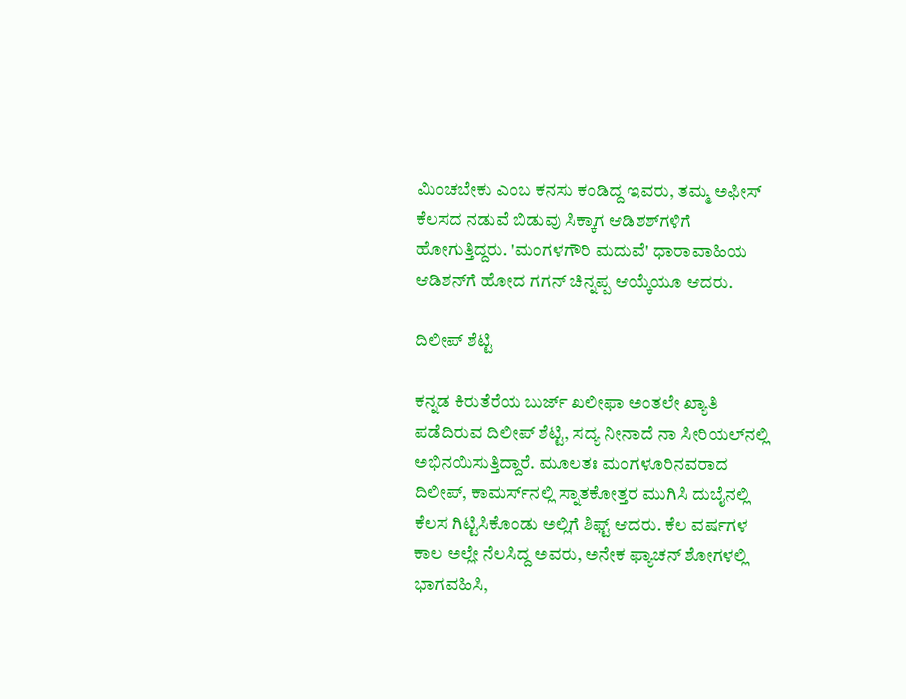ಮಿಂಚಬೇಕು ಎಂಬ ಕನಸು ಕಂಡಿದ್ದ ಇವರು, ತಮ್ಮ ಅಫೀಸ್ ಕೆಲಸದ ನಡುವೆ ಬಿಡುವು ಸಿಕ್ಕಾಗ ಆಡಿಶಶ್‌ಗಳಿಗೆ ಹೋಗುತ್ತಿದ್ದರು. 'ಮಂಗಳಗೌರಿ ಮದುವೆ' ಧಾರಾವಾಹಿಯ ಆಡಿಶನ್‌ಗೆ ಹೋದ ಗಗನ್ ಚಿನ್ನಪ್ಪ ಆಯ್ಕೆಯೂ ಆದರು.

ದಿಲೀಪ್ ಶೆಟ್ಟಿ

ಕನ್ನಡ ಕಿರುತೆರೆಯ ಬುರ್ಜ್ ಖಲೀಫಾ ಅಂತಲೇ ಖ್ಯಾತಿ ಪಡೆದಿರುವ ದಿಲೀಪ್ ಶೆಟ್ಟಿ, ಸದ್ಯ ನೀನಾದೆ ನಾ ಸೀರಿಯಲ್‌ನಲ್ಲಿ ಅಭಿನಯಿಸುತ್ತಿದ್ದಾರೆ. ಮೂಲತಃ ಮಂಗಳೂರಿನವರಾದ ದಿಲೀಪ್, ಕಾಮರ್ಸ್‌ನಲ್ಲಿ ಸ್ನಾತಕೋತ್ತರ ಮುಗಿಸಿ ದುಬೈನಲ್ಲಿ ಕೆಲಸ ಗಿಟ್ಟಿಸಿಕೊಂಡು ಅಲ್ಲಿಗೆ ಶಿಫ್ಟ್ ಆದರು. ಕೆಲ ವರ್ಷಗಳ ಕಾಲ ಅಲ್ಲೇ ನೆಲಸಿದ್ದ ಅವರು, ಅನೇಕ ಫ್ಯಾಚನ್‌ ಶೋಗಳಲ್ಲಿ ಭಾಗವಹಿಸಿ,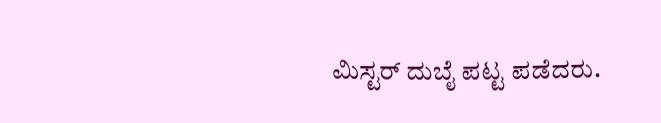ಮಿಸ್ಟರ್ ದುಬೈ ಪಟ್ಟ ಪಡೆದರು.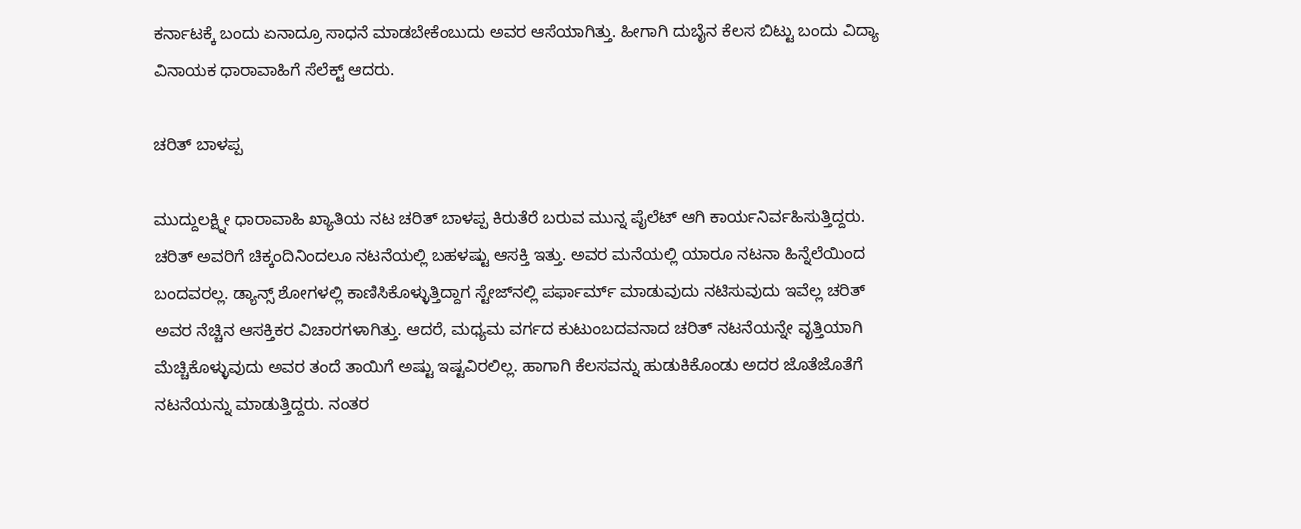ಕರ್ನಾಟಕ್ಕೆ ಬಂದು ಏನಾದ್ರೂ ಸಾಧನೆ ಮಾಡಬೇಕೆಂಬುದು ಅವರ ಆಸೆಯಾಗಿತ್ತು. ಹೀಗಾಗಿ ದುಬೈನ ಕೆಲಸ ಬಿಟ್ಟು ಬಂದು ವಿದ್ಯಾ ವಿನಾಯಕ ಧಾರಾವಾಹಿಗೆ ಸೆಲೆಕ್ಟ್ ಆದರು.

ಚರಿತ್ ಬಾಳಪ್ಪ

ಮುದ್ದುಲಕ್ಷ್ನೀ ಧಾರಾವಾಹಿ ಖ್ಯಾತಿಯ ನಟ ಚರಿತ್ ಬಾಳಪ್ಪ ಕಿರುತೆರೆ ಬರುವ ಮುನ್ನ ಪೈಲೆಟ್ ಆಗಿ ಕಾರ್ಯನಿರ್ವಹಿಸುತ್ತಿದ್ದರು. ಚರಿತ್ ಅವರಿಗೆ ಚಿಕ್ಕಂದಿನಿಂದಲೂ ನಟನೆಯಲ್ಲಿ ಬಹಳಷ್ಟು ಆಸಕ್ತಿ ಇತ್ತು. ಅವರ ಮನೆಯಲ್ಲಿ ಯಾರೂ ನಟನಾ ಹಿನ್ನೆಲೆಯಿಂದ ಬಂದವರಲ್ಲ. ಡ್ಯಾನ್ಸ್ ಶೋಗಳಲ್ಲಿ ಕಾಣಿಸಿಕೊಳ್ಳುತ್ತಿದ್ದಾಗ ಸ್ಟೇಜ್‌ನಲ್ಲಿ ಪರ್ಫಾರ್ಮ್ ಮಾಡುವುದು ನಟಿಸುವುದು ಇವೆಲ್ಲ ಚರಿತ್ ಅವರ ನೆಚ್ಚಿನ ಆಸಕ್ತಿಕರ ವಿಚಾರಗಳಾಗಿತ್ತು. ಆದರೆ, ಮಧ್ಯಮ ವರ್ಗದ ಕುಟುಂಬದವನಾದ ಚರಿತ್ ನಟನೆಯನ್ನೇ ವೃತ್ತಿಯಾಗಿ ಮೆಚ್ಚಿಕೊಳ್ಳುವುದು ಅವರ ತಂದೆ ತಾಯಿಗೆ ಅಷ್ಟು ಇಷ್ಟವಿರಲಿಲ್ಲ. ಹಾಗಾಗಿ ಕೆಲಸವನ್ನು ಹುಡುಕಿಕೊಂಡು ಅದರ ಜೊತೆಜೊತೆಗೆ ನಟನೆಯನ್ನು ಮಾಡುತ್ತಿದ್ದರು. ನಂತರ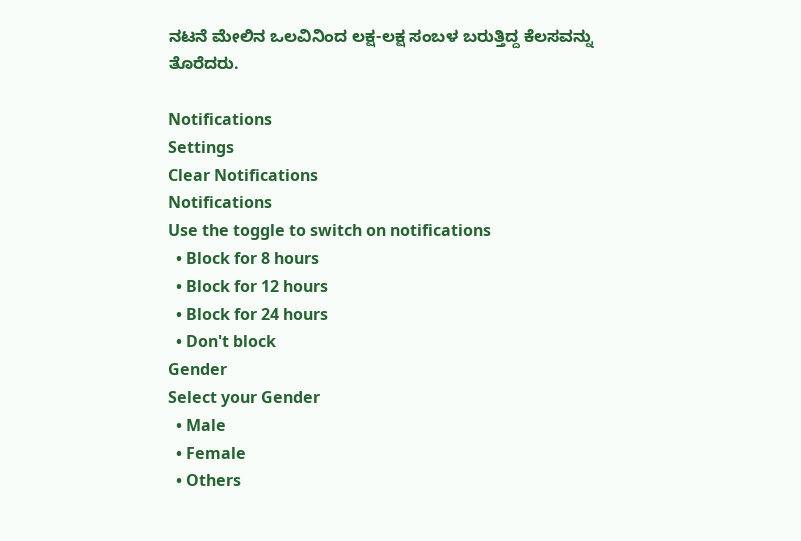ನಟನೆ ಮೇಲಿನ ಒಲವಿನಿಂದ ಲಕ್ಷ-ಲಕ್ಷ ಸಂಬಳ ಬರುತ್ತಿದ್ದ ಕೆಲಸವನ್ನು ತೊರೆದರು.

Notifications
Settings
Clear Notifications
Notifications
Use the toggle to switch on notifications
  • Block for 8 hours
  • Block for 12 hours
  • Block for 24 hours
  • Don't block
Gender
Select your Gender
  • Male
  • Female
  • Others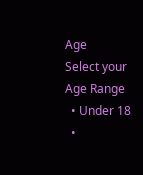Age
Select your Age Range
  • Under 18
  •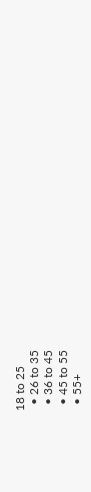18 to 25
  • 26 to 35
  • 36 to 45
  • 45 to 55
  • 55+